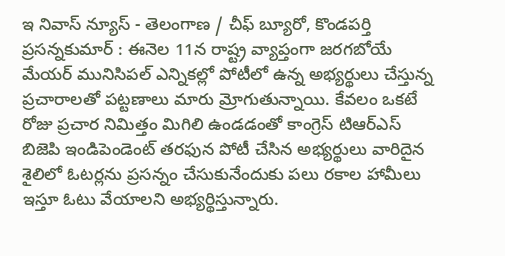ఇ నివాస్ న్యూస్ - తెలంగాణ / చీఫ్ బ్యూరో, కొండపర్తి ప్రసన్నకుమార్ : ఈనెల 11న రాష్ట్ర వ్యాప్తంగా జరగబోయే మేయర్ మునిసిపల్ ఎన్నికల్లో పోటీలో ఉన్న అభ్యర్థులు చేస్తున్న ప్రచారాలతో పట్టణాలు మారు మ్రోగుతున్నాయి. కేవలం ఒకటే రోజు ప్రచార నిమిత్తం మిగిలి ఉండడంతో కాంగ్రెస్ టిఆర్ఎస్ బిజెపి ఇండిపెండెంట్ తరఫున పోటీ చేసిన అభ్యర్థులు వారిదైన శైలిలో ఓటర్లను ప్రసన్నం చేసుకునేందుకు పలు రకాల హామీలు ఇస్తూ ఓటు వేయాలని అభ్యర్థిస్తున్నారు.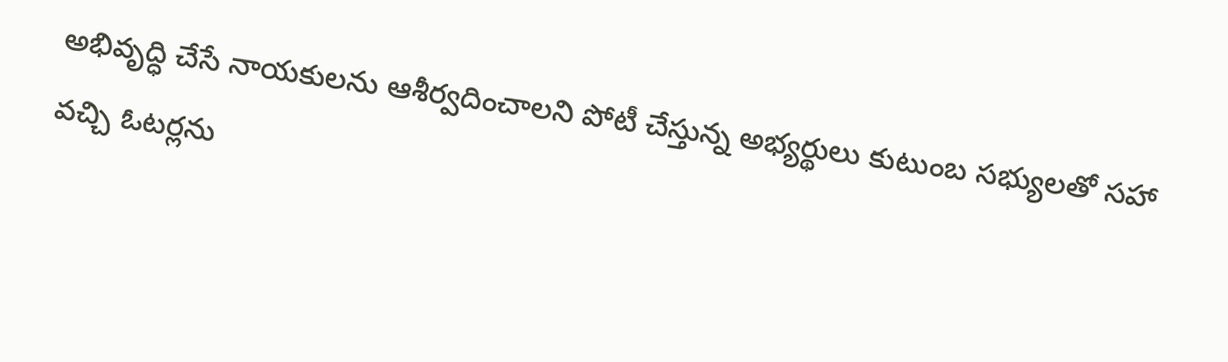అభివృద్ధి చేసే నాయకులను ఆశీర్వదించాలని పోటీ చేస్తున్న అభ్యర్థులు కుటుంబ సభ్యులతో సహా వచ్చి ఓటర్లను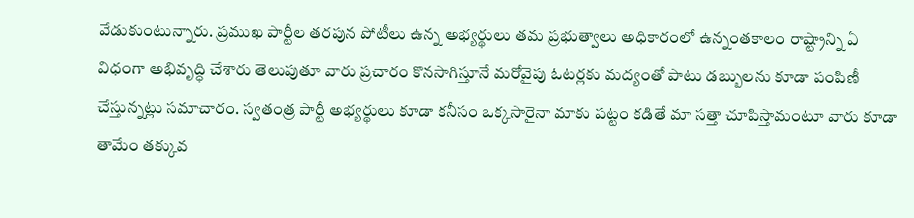వేడుకుంటున్నారు. ప్రముఖ పార్టీల తరపున పోటీలు ఉన్న అభ్యర్థులు తమ ప్రభుత్వాలు అధికారంలో ఉన్నంతకాలం రాష్ట్రాన్ని ఏ విధంగా అభివృద్ధి చేశారు తెలుపుతూ వారు ప్రచారం కొనసాగిస్తూనే మరోవైపు ఓటర్లకు మద్యంతో పాటు డబ్బులను కూడా పంపిణీ చేస్తున్నట్లు సమాచారం. స్వతంత్ర పార్టీ అభ్యర్థులు కూడా కనీసం ఒక్కసారైనా మాకు పట్టం కడితే మా సత్తా చూపిస్తామంటూ వారు కూడా తామేం తక్కువ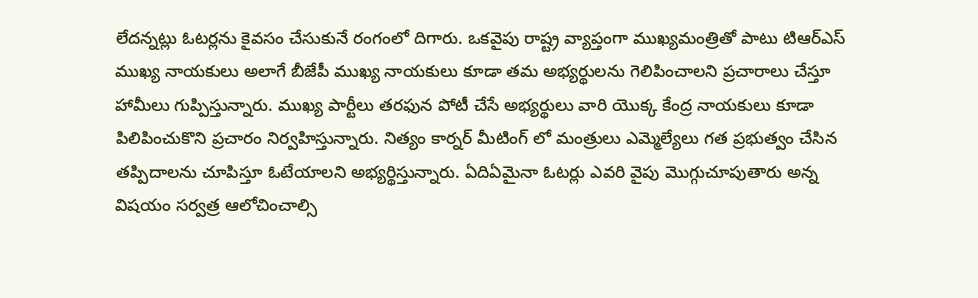లేదన్నట్లు ఓటర్లను కైవసం చేసుకునే రంగంలో దిగారు. ఒకవైపు రాష్ట్ర వ్యాప్తంగా ముఖ్యమంత్రితో పాటు టిఆర్ఎస్ ముఖ్య నాయకులు అలాగే బీజేపీ ముఖ్య నాయకులు కూడా తమ అభ్యర్థులను గెలిపించాలని ప్రచారాలు చేస్తూ హామీలు గుప్పిస్తున్నారు. ముఖ్య పార్టీలు తరఫున పోటీ చేసే అభ్యర్థులు వారి యొక్క కేంద్ర నాయకులు కూడా పిలిపించుకొని ప్రచారం నిర్వహిస్తున్నారు. నిత్యం కార్నర్ మీటింగ్ లో మంత్రులు ఎమ్మెల్యేలు గత ప్రభుత్వం చేసిన తప్పిదాలను చూపిస్తూ ఓటేయాలని అభ్యర్థిస్తున్నారు. ఏదిఏమైనా ఓటర్లు ఎవరి వైపు మొగ్గుచూపుతారు అన్న విషయం సర్వత్ర ఆలోచించాల్సి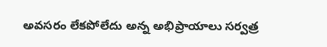అవసరం లేకపోలేదు అన్న అభిప్రాయాలు సర్వత్ర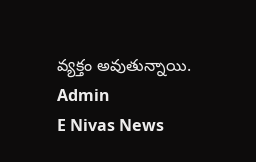వ్యక్తం అవుతున్నాయి.
Admin
E Nivas News